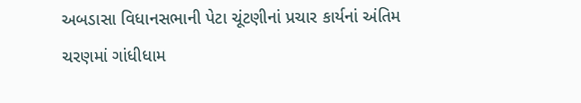અબડાસા વિધાનસભાની પેટા ચૂંટણીનાં પ્રચાર કાર્યનાં અંતિમ ચરણમાં ગાંધીધામ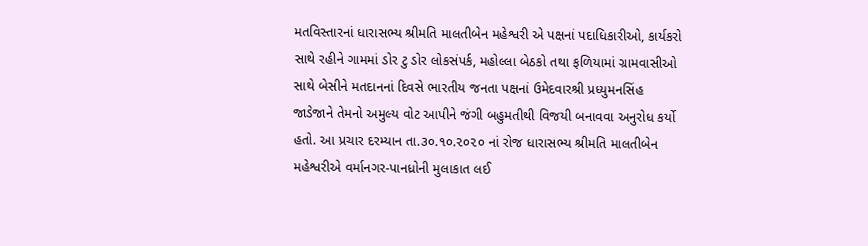મતવિસ્તારનાં ધારાસભ્ય શ્રીમતિ માલતીબેન મહેશ્વરી એ પક્ષનાં પદાધિકારીઓ, કાર્યકરો સાથે રહીને ગામમાં ડોર ટુ ડોર લોકસંપર્ક, મહોલ્લા બેઠકો તથા ફળિયામાં ગ્રામવાસીઓ સાથે બેસીને મતદાનનાં દિવસે ભારતીય જનતા પક્ષનાં ઉમેદવારશ્રી પ્રધ્યુમનસિંહ જાડેજાને તેમનો અમુલ્ય વોટ આપીને જંગી બહુમતીથી વિજયી બનાવવા અનુરોધ કર્યો હતો. આ પ્રચાર દરમ્યાન તા.૩૦.૧૦.૨૦૨૦ નાં રોજ ધારાસભ્ય શ્રીમતિ માલતીબેન મહેશ્વરીએ વર્માનગર-પાનધ્રોની મુલાકાત લઈ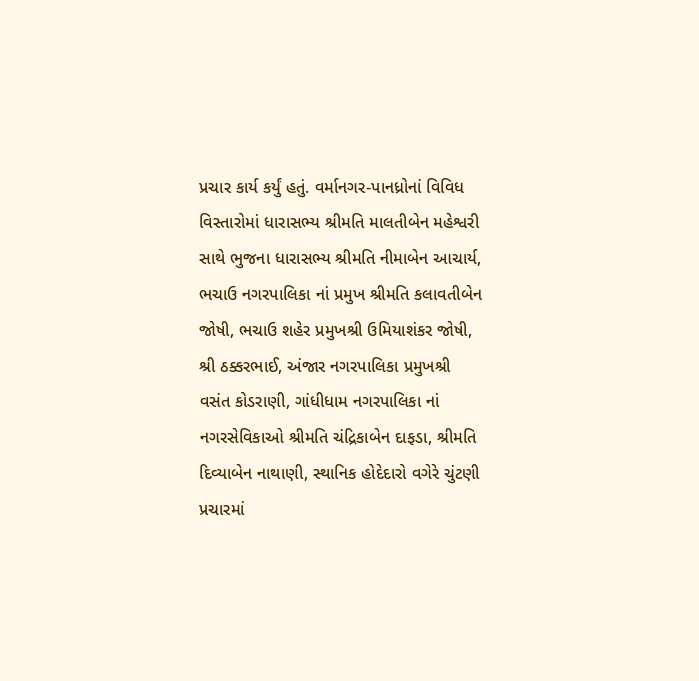પ્રચાર કાર્ય કર્યું હતું. વર્માનગર-પાનધ્રોનાં વિવિધ વિસ્તારોમાં ધારાસભ્ય શ્રીમતિ માલતીબેન મહેશ્વરી સાથે ભુજના ધારાસભ્ય શ્રીમતિ નીમાબેન આચાર્ય, ભચાઉ નગરપાલિકા નાં પ્રમુખ શ્રીમતિ કલાવતીબેન જોષી, ભચાઉ શહેર પ્રમુખશ્રી ઉમિયાશંકર જોષી, શ્રી ઠક્કરભાઈ, અંજાર નગરપાલિકા પ્રમુખશ્રી વસંત કોડરાણી, ગાંધીધામ નગરપાલિકા નાં નગરસેવિકાઓ શ્રીમતિ ચંદ્રિકાબેન દાફડા, શ્રીમતિ દિવ્યાબેન નાથાણી, સ્થાનિક હોદેદારો વગેરે ચુંટણી પ્રચારમાં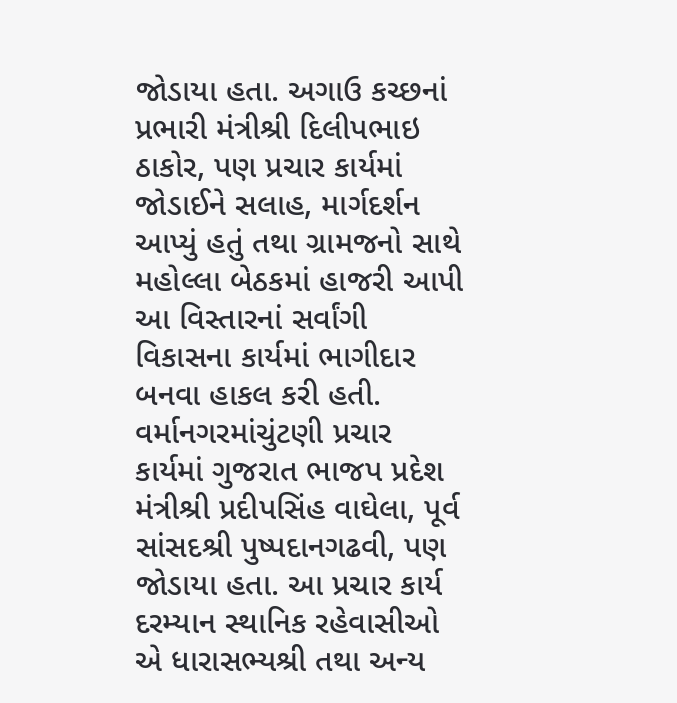જોડાયા હતા. અગાઉ કચ્છનાં પ્રભારી મંત્રીશ્રી દિલીપભાઇ ઠાકોર, પણ પ્રચાર કાર્યમાં જોડાઈને સલાહ, માર્ગદર્શન આપ્યું હતું તથા ગ્રામજનો સાથે મહોલ્લા બેઠકમાં હાજરી આપી આ વિસ્તારનાં સર્વાંગી વિકાસના કાર્યમાં ભાગીદાર બનવા હાકલ કરી હતી. વર્માનગરમાંચુંટણી પ્રચાર કાર્યમાં ગુજરાત ભાજપ પ્રદેશ મંત્રીશ્રી પ્રદીપસિંહ વાઘેલા, પૂર્વ સાંસદશ્રી પુષ્પદાનગઢવી, પણ જોડાયા હતા. આ પ્રચાર કાર્ય દરમ્યાન સ્થાનિક રહેવાસીઓ એ ધારાસભ્યશ્રી તથા અન્ય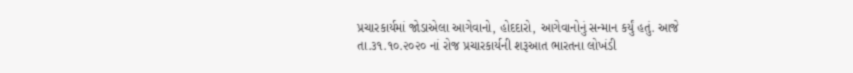પ્રચારકાર્યમાં જોડાએલા આગેવાનો, હોદદારો, આગેવાનોનું સન્માન કર્યું હતું. આજે તા.૩૧.૧૦.૨૦૨૦ નાં રોજ પ્રચારકાર્યની શરૂઆત ભારતના લોખંડી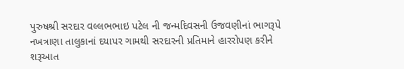પુરુષશ્રી સરદાર વલ્લભભાઇ પટેલ ની જન્મદિવસની ઉજવણીનાં ભાગરૂપે નખત્રાણા તાલુકાનાં દયાપર ગામથી સરદારની પ્રતિમાને હારરોપણ કરીને શરૂઆત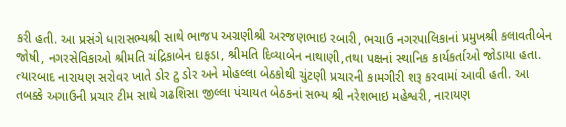કરી હતી. આ પ્રસંગે ધારાસભ્યશ્રી સાથે ભાજપ અગ્રણીશ્રી અરજણભાઇ રબારી, ભચાઉ નગરપાલિકાનાં પ્રમુખશ્રી કલાવતીબેન જોષી, નગરસેવિકાઓ શ્રીમતિ ચંદ્રિકાબેન દાફડા, શ્રીમતિ દિવ્યાબેન નાથાણી,તથા પક્ષનાં સ્થાનિક કાર્યકર્તાઓ જોડાયા હતા. ત્યારબાદ નારાયણ સરોવર ખાતે ડોર ટુ ડોર અને મોહલ્લા બેઠકોથી ચુંટણી પ્રચારની કામગીરી શરૂ કરવામાં આવી હતી. આ તબક્કે અગાઉની પ્રચાર ટીમ સાથે ગઢશિસા જીલ્લા પંચાયત બેઠકનાં સભ્ય શ્રી નરેશભાઇ મહેશ્વરી, નારાયણ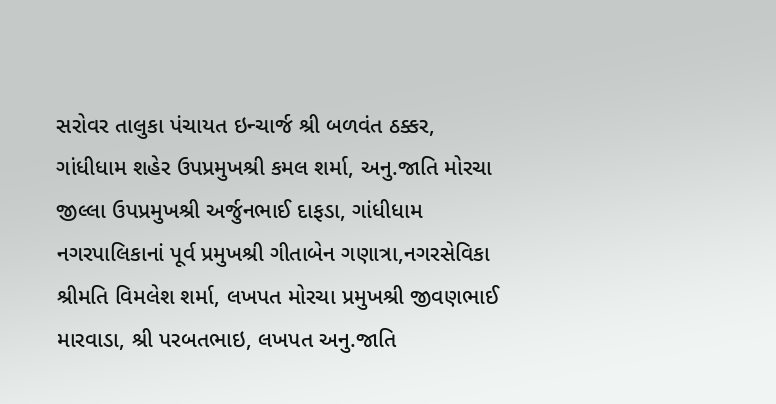સરોવર તાલુકા પંચાયત ઇન્ચાર્જ શ્રી બળવંત ઠક્કર, ગાંધીધામ શહેર ઉપપ્રમુખશ્રી કમલ શર્મા, અનુ.જાતિ મોરચા જીલ્લા ઉપપ્રમુખશ્રી અર્જુનભાઈ દાફડા, ગાંધીધામ નગરપાલિકાનાં પૂર્વ પ્રમુખશ્રી ગીતાબેન ગણાત્રા,નગરસેવિકા શ્રીમતિ વિમલેશ શર્મા, લખપત મોરચા પ્રમુખશ્રી જીવણભાઈ મારવાડા, શ્રી પરબતભાઇ, લખપત અનુ.જાતિ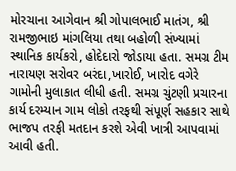મોરચાના આગેવાન શ્રી ગોપાલભાઈ માતંગ, શ્રી રામજીભાઇ માંગલિયા તથા બહોળી સંખ્યામાં સ્થાનિક કાર્યકરો, હોદેદારો જોડાયા હતા. સમગ્ર ટીમ નારાયણ સરોવર બરંદા,ખારોઈ, ખારોદ વગેરે ગામોની મુલાકાત લીધી હતી. સમગ્ર ચુંટણી પ્રચારના કાર્ય દરમ્યાન ગામ લોકો તરફથી સંપૂર્ણ સહકાર સાથે ભાજપ તરફી મતદાન કરશે એવી ખાત્રી આપવામાં આવી હતી.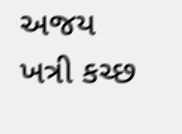અજય ખત્રી કચ્છ